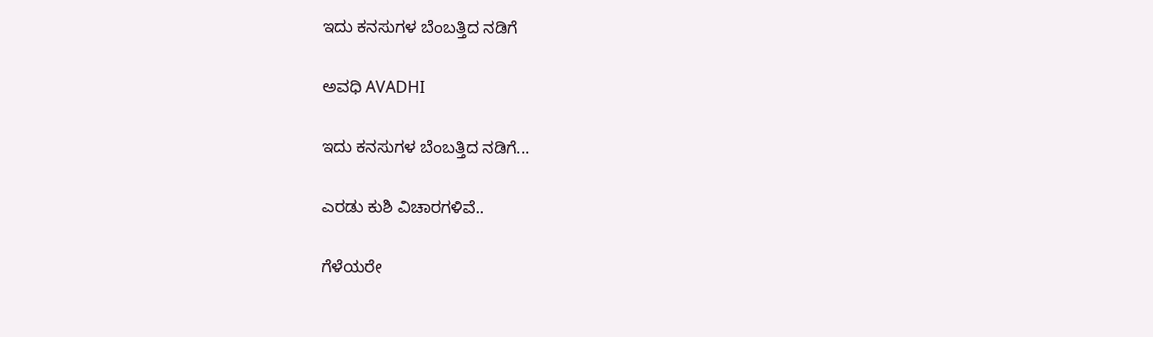ಇದು ಕನಸುಗಳ ಬೆಂಬತ್ತಿದ ನಡಿಗೆ‍

ಅವಧಿ AVADHI

ಇದು ಕನಸುಗಳ ಬೆಂಬತ್ತಿದ ನಡಿಗೆ...

ಎರಡು ಕುಶಿ ವಿಚಾರಗಳಿವೆ..

ಗೆಳೆಯರೇ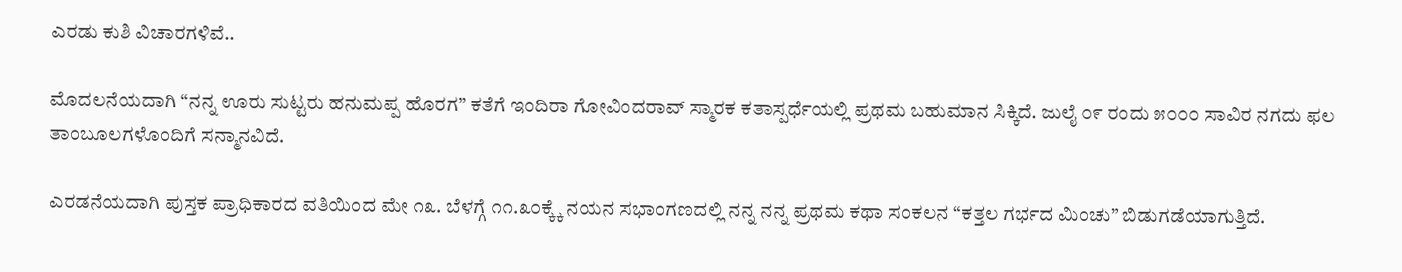ಎರಡು ಕುಶಿ ವಿಚಾರಗಳಿವೆ..

ಮೊದಲನೆಯದಾಗಿ “ನನ್ನ ಊರು ಸುಟ್ಟರು ಹನುಮಪ್ಪ ಹೊರಗ” ಕತೆಗೆ ಇಂದಿರಾ ಗೋವಿಂದರಾವ್ ಸ್ಮಾರಕ ಕತಾಸ್ಪರ್ಧೆಯಲ್ಲಿ ಪ್ರಥಮ ಬಹುಮಾನ ಸಿಕ್ಕಿದೆ. ಜುಲೈ ೦೯ ರಂದು ೫೦೦೦ ಸಾವಿರ ನಗದು ಫಲ ತಾಂಬೂಲಗಳೊಂದಿಗೆ ಸನ್ಮಾನವಿದೆ.

ಎರಡನೆಯದಾಗಿ ಪುಸ್ತಕ ಪ್ರಾಧಿಕಾರದ ವತಿಯಿಂದ ಮೇ ೧೩. ಬೆಳಗ್ಗೆ ೧೧.೩೦ಕ್ಕ್ಕೆ ನಯನ ಸಭಾಂಗಣದಲ್ಲಿ ನನ್ನ ನನ್ನ ಪ್ರಥಮ ಕಥಾ ಸಂಕಲನ “ಕತ್ತಲ ಗರ್ಭದ ಮಿಂಚು” ಬಿಡುಗಡೆಯಾಗುತ್ತಿದೆ.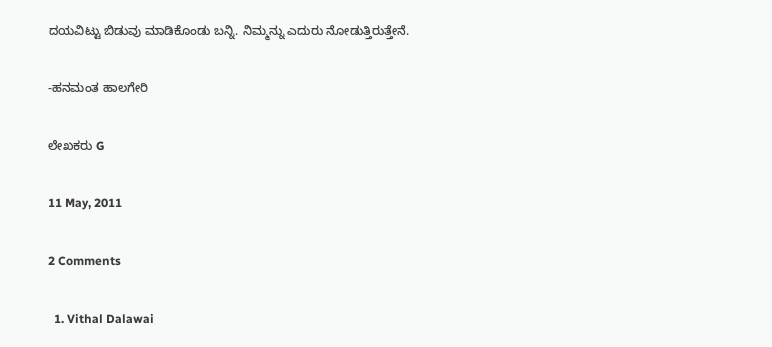ದಯವಿಟ್ಟು ಬಿಡುವು ಮಾಡಿಕೊಂಡು ಬನ್ನಿ. ನಿಮ್ಮನ್ನು ಎದುರು ನೋಡುತ್ತಿರುತ್ತೇನೆ.

-ಹನಮಂತ ಹಾಲಗೇರಿ

ಲೇಖಕರು G

11 May, 2011

2 Comments

  1. Vithal Dalawai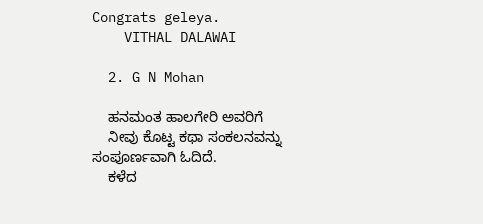Congrats geleya.
    VITHAL DALAWAI

  2. G N Mohan

    ಹನಮಂತ ಹಾಲಗೇರಿ ಅವರಿಗೆ
    ನೀವು ಕೊಟ್ಟ ಕಥಾ ಸಂಕಲನವನ್ನು ಸಂಪೂರ್ಣವಾಗಿ ಓದಿದೆ.
    ಕಳೆದ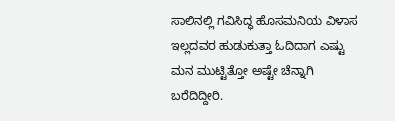ಸಾಲಿನಲ್ಲಿ ಗವಿಸಿದ್ಧ ಹೊಸಮನಿಯ ವಿಳಾಸ ಇಲ್ಲದವರ ಹುಡುಕುತ್ತಾ ಓದಿದಾಗ ಎಷ್ಟು ಮನ ಮುಟ್ಟಿತ್ತೋ ಅಷ್ಟೇ ಚೆನ್ನಾಗಿ ಬರೆದಿದ್ದೀರಿ.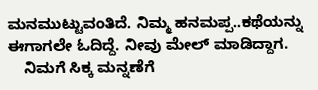ಮನಮುಟ್ಟುವಂತಿದೆ. ನಿಮ್ಮ ಹನಮಪ್ಪ..ಕಥೆಯನ್ನು ಈಗಾಗಲೇ ಓದಿದ್ದೆ. ನೀವು ಮೇಲ್ ಮಾಡಿದ್ದಾಗ.
    ನಿಮಗೆ ಸಿಕ್ಕ ಮನ್ನಣೆಗೆ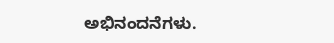ಅಭಿನಂದನೆಗಳು.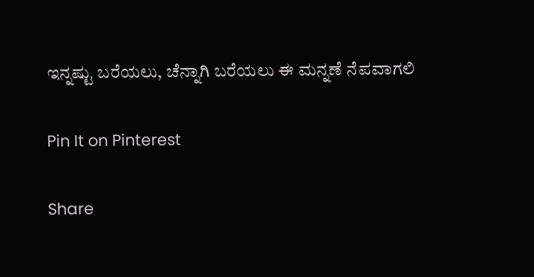ಇನ್ನಷ್ಟು ಬರೆಯಲು, ಚೆನ್ನಾಗಿ ಬರೆಯಲು ಈ ಮನ್ನಣೆ ನೆಪವಾಗಲಿ

Pin It on Pinterest

Share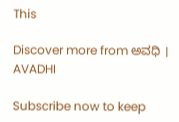This

Discover more from ಅವಧಿ । AVADHI

Subscribe now to keep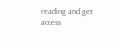reading and get access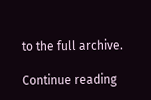to the full archive.

Continue reading